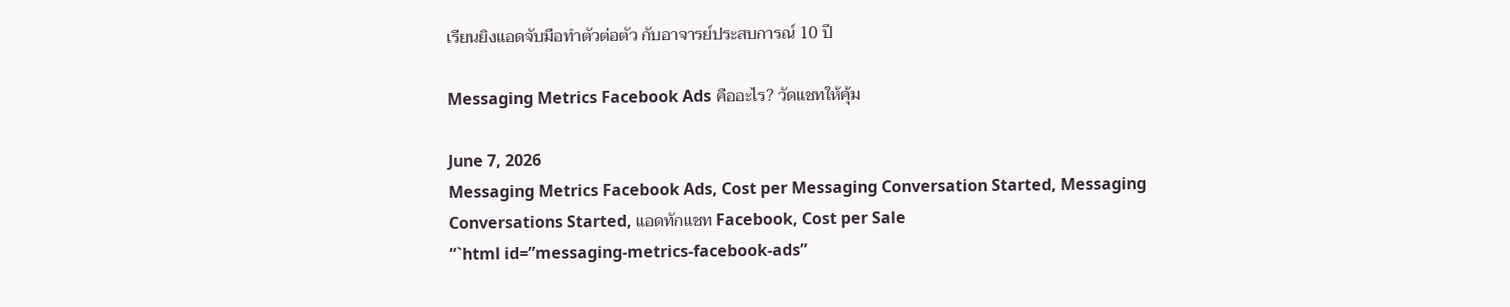เรียนยิงแอดจับมือทำตัวต่อตัว กับอาจารย์ประสบการณ์ 10 ปี

Messaging Metrics Facebook Ads คืออะไร? วัดแชทให้คุ้ม

June 7, 2026
Messaging Metrics Facebook Ads, Cost per Messaging Conversation Started, Messaging Conversations Started, แอดทักแชท Facebook, Cost per Sale
“`html id=”messaging-metrics-facebook-ads”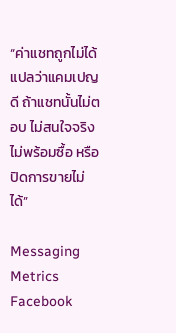“ค่าแชทถูกไม่ได้แปลว่าแคมเปญดี ถ้าแชทนั้นไม่ตอบ ไม่สนใจจริง ไม่พร้อมซื้อ หรือปิดการขายไม่ได้”

Messaging Metrics Facebook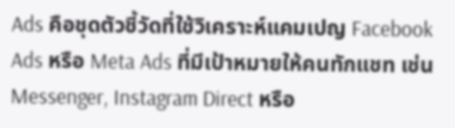Ads คือชุดตัวชี้วัดที่ใช้วิเคราะห์แคมเปญ Facebook Ads หรือ Meta Ads ที่มีเป้าหมายให้คนทักแชท เช่น Messenger, Instagram Direct หรือ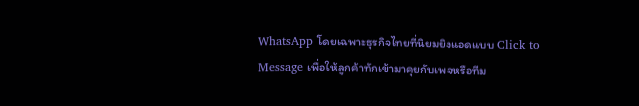WhatsApp โดยเฉพาะธุรกิจไทยที่นิยมยิงแอดแบบ Click to Message เพื่อให้ลูกค้าทักเข้ามาคุยกับเพจหรือทีม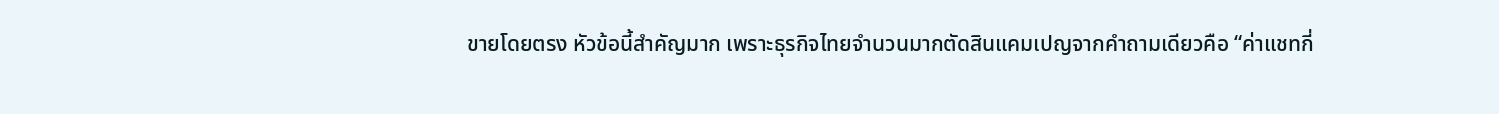ขายโดยตรง หัวข้อนี้สำคัญมาก เพราะธุรกิจไทยจำนวนมากตัดสินแคมเปญจากคำถามเดียวคือ “ค่าแชทกี่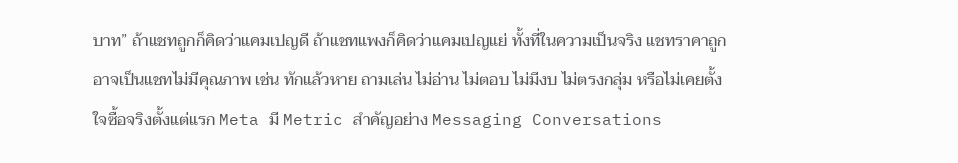บาท” ถ้าแชทถูกก็คิดว่าแคมเปญดี ถ้าแชทแพงก็คิดว่าแคมเปญแย่ ทั้งที่ในความเป็นจริง แชทราคาถูกอาจเป็นแชทไม่มีคุณภาพ เช่น ทักแล้วหาย ถามเล่น ไม่อ่าน ไม่ตอบ ไม่มีงบ ไม่ตรงกลุ่ม หรือไม่เคยตั้งใจซื้อจริงตั้งแต่แรก Meta มี Metric สำคัญอย่าง Messaging Conversations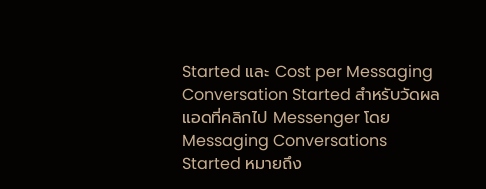Started และ Cost per Messaging Conversation Started สำหรับวัดผลแอดที่คลิกไป Messenger โดย Messaging Conversations Started หมายถึง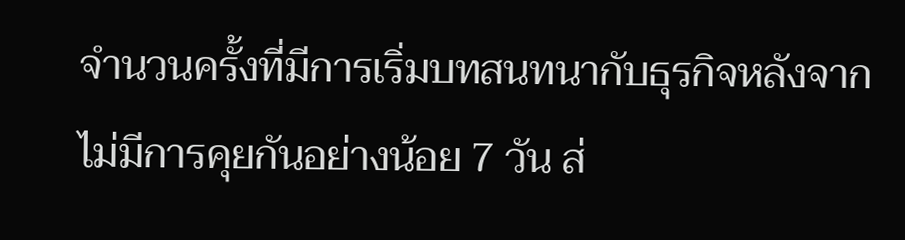จำนวนครั้งที่มีการเริ่มบทสนทนากับธุรกิจหลังจากไม่มีการคุยกันอย่างน้อย 7 วัน ส่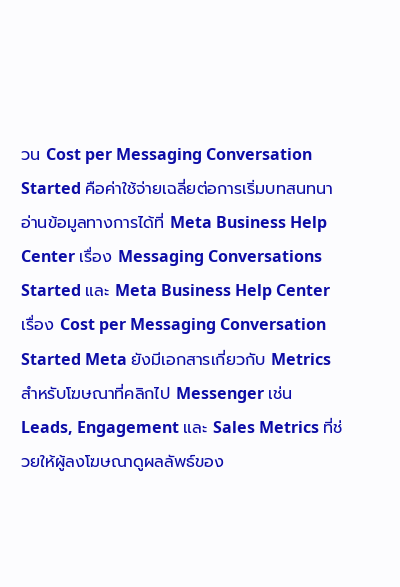วน Cost per Messaging Conversation Started คือค่าใช้จ่ายเฉลี่ยต่อการเริ่มบทสนทนา อ่านข้อมูลทางการได้ที่ Meta Business Help Center เรื่อง Messaging Conversations Started และ Meta Business Help Center เรื่อง Cost per Messaging Conversation Started Meta ยังมีเอกสารเกี่ยวกับ Metrics สำหรับโฆษณาที่คลิกไป Messenger เช่น Leads, Engagement และ Sales Metrics ที่ช่วยให้ผู้ลงโฆษณาดูผลลัพธ์ของ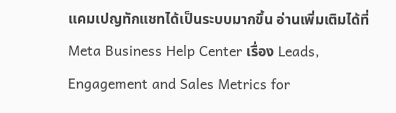แคมเปญทักแชทได้เป็นระบบมากขึ้น อ่านเพิ่มเติมได้ที่ Meta Business Help Center เรื่อง Leads, Engagement and Sales Metrics for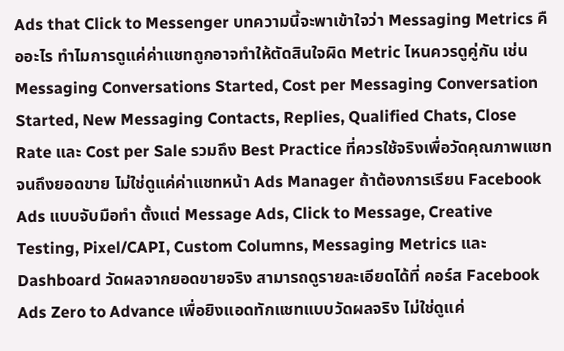Ads that Click to Messenger บทความนี้จะพาเข้าใจว่า Messaging Metrics คืออะไร ทำไมการดูแค่ค่าแชทถูกอาจทำให้ตัดสินใจผิด Metric ไหนควรดูคู่กัน เช่น Messaging Conversations Started, Cost per Messaging Conversation Started, New Messaging Contacts, Replies, Qualified Chats, Close Rate และ Cost per Sale รวมถึง Best Practice ที่ควรใช้จริงเพื่อวัดคุณภาพแชทจนถึงยอดขาย ไม่ใช่ดูแค่ค่าแชทหน้า Ads Manager ถ้าต้องการเรียน Facebook Ads แบบจับมือทำ ตั้งแต่ Message Ads, Click to Message, Creative Testing, Pixel/CAPI, Custom Columns, Messaging Metrics และ Dashboard วัดผลจากยอดขายจริง สามารถดูรายละเอียดได้ที่ คอร์ส Facebook Ads Zero to Advance เพื่อยิงแอดทักแชทแบบวัดผลจริง ไม่ใช่ดูแค่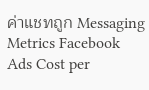ค่าแชทถูก Messaging Metrics Facebook Ads Cost per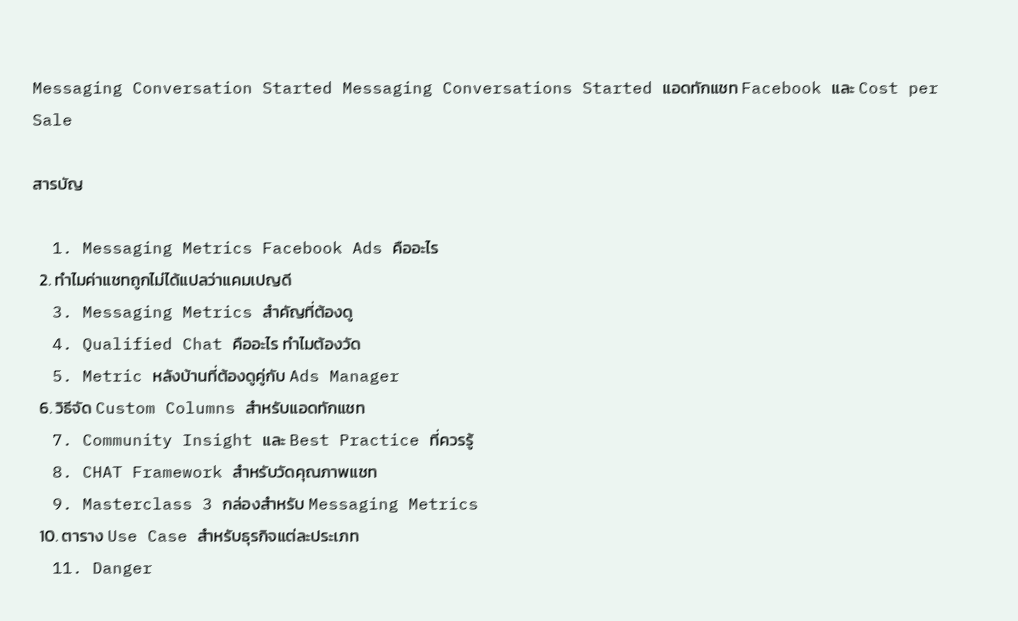Messaging Conversation Started Messaging Conversations Started แอดทักแชท Facebook และ Cost per Sale

สารบัญ

  1. Messaging Metrics Facebook Ads คืออะไร
  2. ทำไมค่าแชทถูกไม่ได้แปลว่าแคมเปญดี
  3. Messaging Metrics สำคัญที่ต้องดู
  4. Qualified Chat คืออะไร ทำไมต้องวัด
  5. Metric หลังบ้านที่ต้องดูคู่กับ Ads Manager
  6. วิธีจัด Custom Columns สำหรับแอดทักแชท
  7. Community Insight และ Best Practice ที่ควรรู้
  8. CHAT Framework สำหรับวัดคุณภาพแชท
  9. Masterclass 3 กล่องสำหรับ Messaging Metrics
  10. ตาราง Use Case สำหรับธุรกิจแต่ละประเภท
  11. Danger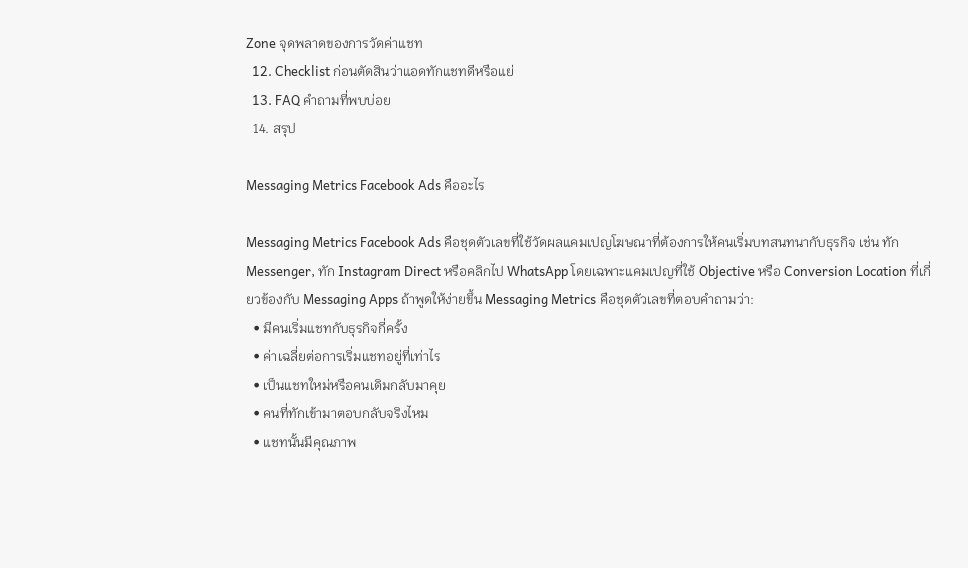Zone จุดพลาดของการวัดค่าแชท
  12. Checklist ก่อนตัดสินว่าแอดทักแชทดีหรือแย่
  13. FAQ คำถามที่พบบ่อย
  14. สรุป

Messaging Metrics Facebook Ads คืออะไร

Messaging Metrics Facebook Ads คือชุดตัวเลขที่ใช้วัดผลแคมเปญโฆษณาที่ต้องการให้คนเริ่มบทสนทนากับธุรกิจ เช่น ทัก Messenger, ทัก Instagram Direct หรือคลิกไป WhatsApp โดยเฉพาะแคมเปญที่ใช้ Objective หรือ Conversion Location ที่เกี่ยวข้องกับ Messaging Apps ถ้าพูดให้ง่ายขึ้น Messaging Metrics คือชุดตัวเลขที่ตอบคำถามว่า:
  • มีคนเริ่มแชทกับธุรกิจกี่ครั้ง
  • ค่าเฉลี่ยต่อการเริ่มแชทอยู่ที่เท่าไร
  • เป็นแชทใหม่หรือคนเดิมกลับมาคุย
  • คนที่ทักเข้ามาตอบกลับจริงไหม
  • แชทนั้นมีคุณภาพ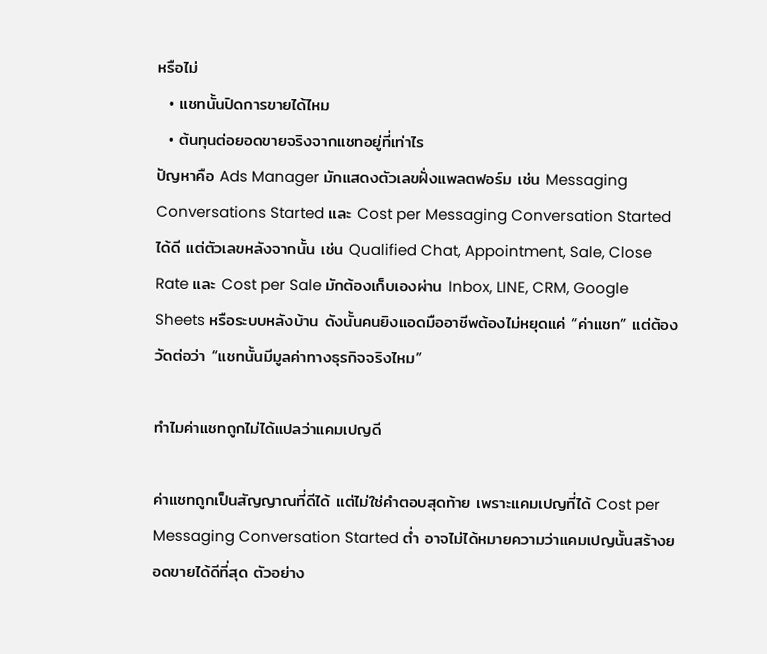หรือไม่
  • แชทนั้นปิดการขายได้ไหม
  • ต้นทุนต่อยอดขายจริงจากแชทอยู่ที่เท่าไร
ปัญหาคือ Ads Manager มักแสดงตัวเลขฝั่งแพลตฟอร์ม เช่น Messaging Conversations Started และ Cost per Messaging Conversation Started ได้ดี แต่ตัวเลขหลังจากนั้น เช่น Qualified Chat, Appointment, Sale, Close Rate และ Cost per Sale มักต้องเก็บเองผ่าน Inbox, LINE, CRM, Google Sheets หรือระบบหลังบ้าน ดังนั้นคนยิงแอดมืออาชีพต้องไม่หยุดแค่ “ค่าแชท” แต่ต้องวัดต่อว่า “แชทนั้นมีมูลค่าทางธุรกิจจริงไหม”

ทำไมค่าแชทถูกไม่ได้แปลว่าแคมเปญดี

ค่าแชทถูกเป็นสัญญาณที่ดีได้ แต่ไม่ใช่คำตอบสุดท้าย เพราะแคมเปญที่ได้ Cost per Messaging Conversation Started ต่ำ อาจไม่ได้หมายความว่าแคมเปญนั้นสร้างยอดขายได้ดีที่สุด ตัวอย่าง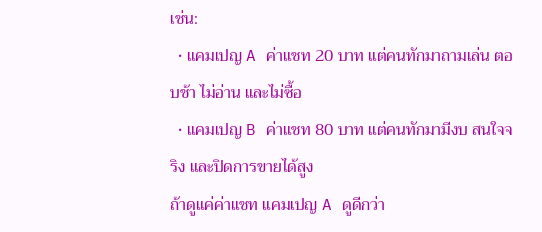เช่น:
  • แคมเปญ A ค่าแชท 20 บาท แต่คนทักมาถามเล่น ตอบช้า ไม่อ่าน และไม่ซื้อ
  • แคมเปญ B ค่าแชท 80 บาท แต่คนทักมามีงบ สนใจจริง และปิดการขายได้สูง
ถ้าดูแค่ค่าแชท แคมเปญ A ดูดีกว่า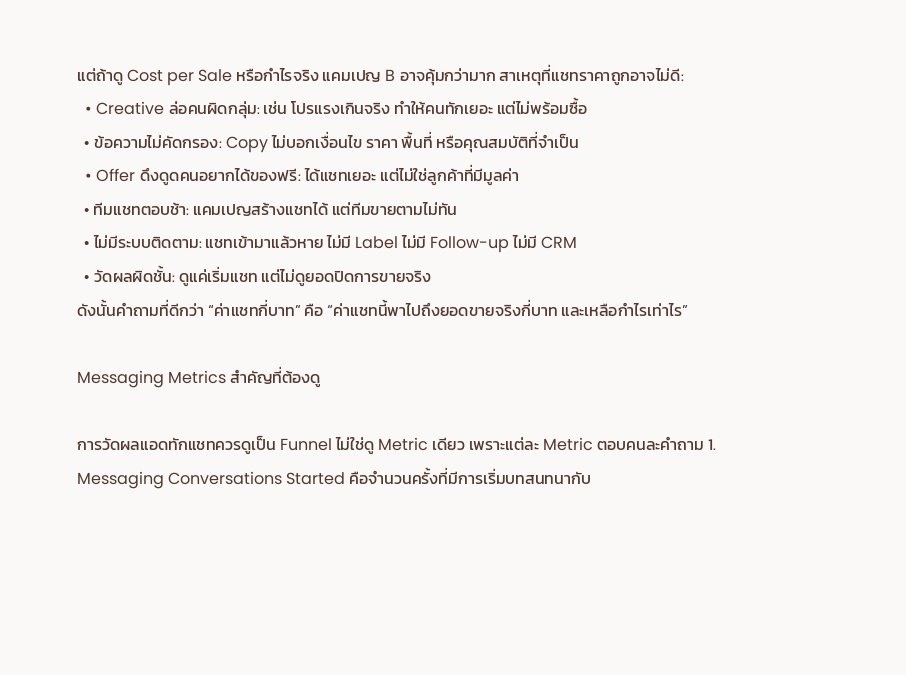แต่ถ้าดู Cost per Sale หรือกำไรจริง แคมเปญ B อาจคุ้มกว่ามาก สาเหตุที่แชทราคาถูกอาจไม่ดี:
  • Creative ล่อคนผิดกลุ่ม: เช่น โปรแรงเกินจริง ทำให้คนทักเยอะ แต่ไม่พร้อมซื้อ
  • ข้อความไม่คัดกรอง: Copy ไม่บอกเงื่อนไข ราคา พื้นที่ หรือคุณสมบัติที่จำเป็น
  • Offer ดึงดูดคนอยากได้ของฟรี: ได้แชทเยอะ แต่ไม่ใช่ลูกค้าที่มีมูลค่า
  • ทีมแชทตอบช้า: แคมเปญสร้างแชทได้ แต่ทีมขายตามไม่ทัน
  • ไม่มีระบบติดตาม: แชทเข้ามาแล้วหาย ไม่มี Label ไม่มี Follow-up ไม่มี CRM
  • วัดผลผิดชั้น: ดูแค่เริ่มแชท แต่ไม่ดูยอดปิดการขายจริง
ดังนั้นคำถามที่ดีกว่า “ค่าแชทกี่บาท” คือ “ค่าแชทนี้พาไปถึงยอดขายจริงกี่บาท และเหลือกำไรเท่าไร”

Messaging Metrics สำคัญที่ต้องดู

การวัดผลแอดทักแชทควรดูเป็น Funnel ไม่ใช่ดู Metric เดียว เพราะแต่ละ Metric ตอบคนละคำถาม 1. Messaging Conversations Started คือจำนวนครั้งที่มีการเริ่มบทสนทนากับ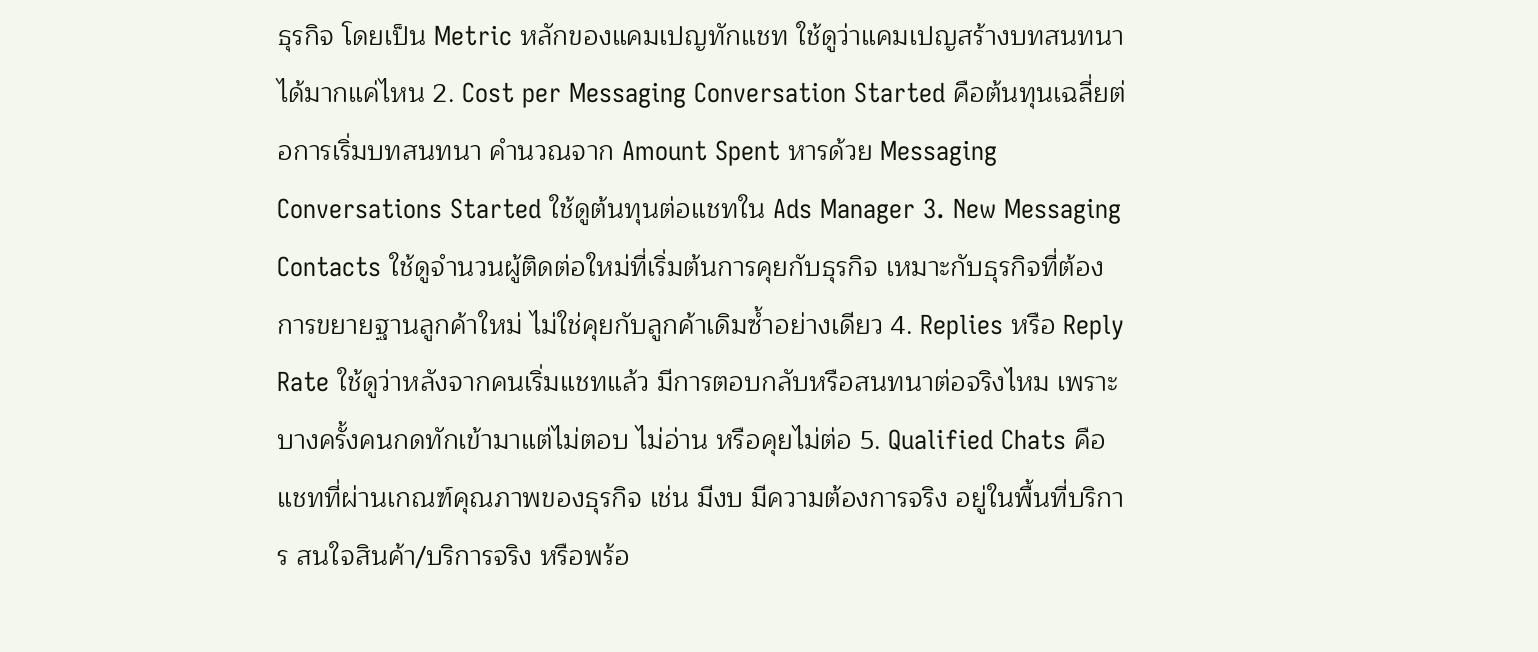ธุรกิจ โดยเป็น Metric หลักของแคมเปญทักแชท ใช้ดูว่าแคมเปญสร้างบทสนทนาได้มากแค่ไหน 2. Cost per Messaging Conversation Started คือต้นทุนเฉลี่ยต่อการเริ่มบทสนทนา คำนวณจาก Amount Spent หารด้วย Messaging Conversations Started ใช้ดูต้นทุนต่อแชทใน Ads Manager 3. New Messaging Contacts ใช้ดูจำนวนผู้ติดต่อใหม่ที่เริ่มต้นการคุยกับธุรกิจ เหมาะกับธุรกิจที่ต้องการขยายฐานลูกค้าใหม่ ไม่ใช่คุยกับลูกค้าเดิมซ้ำอย่างเดียว 4. Replies หรือ Reply Rate ใช้ดูว่าหลังจากคนเริ่มแชทแล้ว มีการตอบกลับหรือสนทนาต่อจริงไหม เพราะบางครั้งคนกดทักเข้ามาแต่ไม่ตอบ ไม่อ่าน หรือคุยไม่ต่อ 5. Qualified Chats คือแชทที่ผ่านเกณฑ์คุณภาพของธุรกิจ เช่น มีงบ มีความต้องการจริง อยู่ในพื้นที่บริการ สนใจสินค้า/บริการจริง หรือพร้อ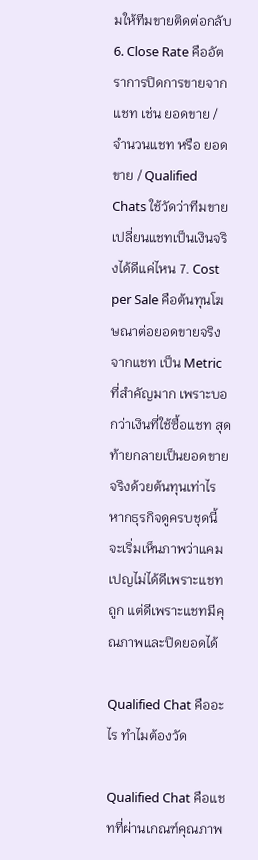มให้ทีมขายติดต่อกลับ 6. Close Rate คืออัตราการปิดการขายจากแชท เช่น ยอดขาย / จำนวนแชท หรือ ยอดขาย / Qualified Chats ใช้วัดว่าทีมขายเปลี่ยนแชทเป็นเงินจริงได้ดีแค่ไหน 7. Cost per Sale คือต้นทุนโฆษณาต่อยอดขายจริงจากแชท เป็น Metric ที่สำคัญมาก เพราะบอกว่าเงินที่ใช้ซื้อแชท สุดท้ายกลายเป็นยอดขายจริงด้วยต้นทุนเท่าไร หากธุรกิจดูครบชุดนี้ จะเริ่มเห็นภาพว่าแคมเปญไม่ได้ดีเพราะแชทถูก แต่ดีเพราะแชทมีคุณภาพและปิดยอดได้

Qualified Chat คืออะไร ทำไมต้องวัด

Qualified Chat คือแชทที่ผ่านเกณฑ์คุณภาพ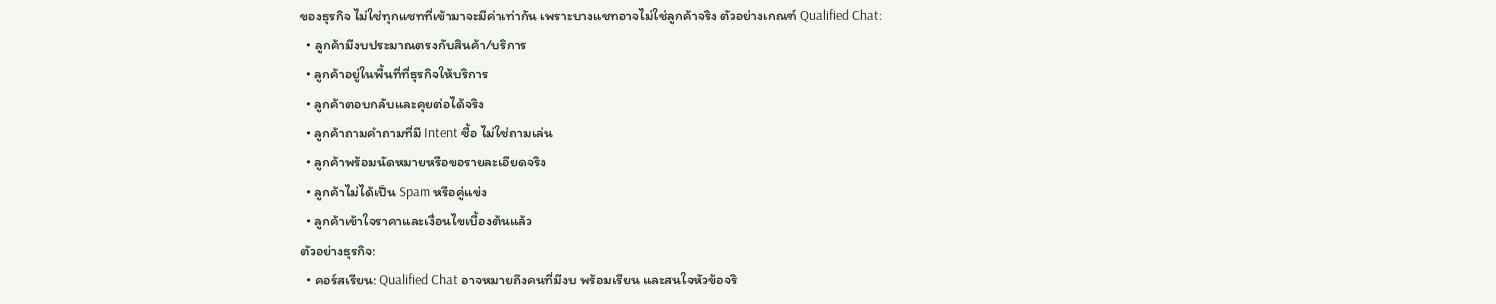ของธุรกิจ ไม่ใช่ทุกแชทที่เข้ามาจะมีค่าเท่ากัน เพราะบางแชทอาจไม่ใช่ลูกค้าจริง ตัวอย่างเกณฑ์ Qualified Chat:
  • ลูกค้ามีงบประมาณตรงกับสินค้า/บริการ
  • ลูกค้าอยู่ในพื้นที่ที่ธุรกิจให้บริการ
  • ลูกค้าตอบกลับและคุยต่อได้จริง
  • ลูกค้าถามคำถามที่มี Intent ซื้อ ไม่ใช่ถามเล่น
  • ลูกค้าพร้อมนัดหมายหรือขอรายละเอียดจริง
  • ลูกค้าไม่ได้เป็น Spam หรือคู่แข่ง
  • ลูกค้าเข้าใจราคาและเงื่อนไขเบื้องต้นแล้ว
ตัวอย่างธุรกิจ:
  • คอร์สเรียน: Qualified Chat อาจหมายถึงคนที่มีงบ พร้อมเรียน และสนใจหัวข้อจริ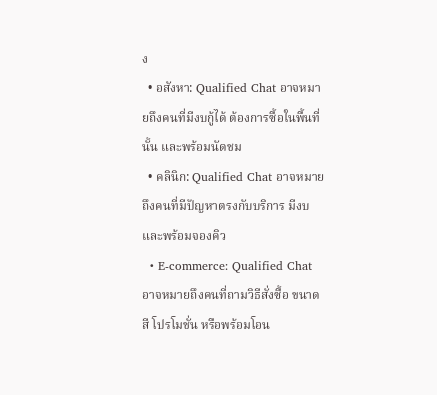ง
  • อสังหา: Qualified Chat อาจหมายถึงคนที่มีงบกู้ได้ ต้องการซื้อในพื้นที่นั้น และพร้อมนัดชม
  • คลินิก: Qualified Chat อาจหมายถึงคนที่มีปัญหาตรงกับบริการ มีงบ และพร้อมจองคิว
  • E-commerce: Qualified Chat อาจหมายถึงคนที่ถามวิธีสั่งซื้อ ขนาด สี โปรโมชั่น หรือพร้อมโอน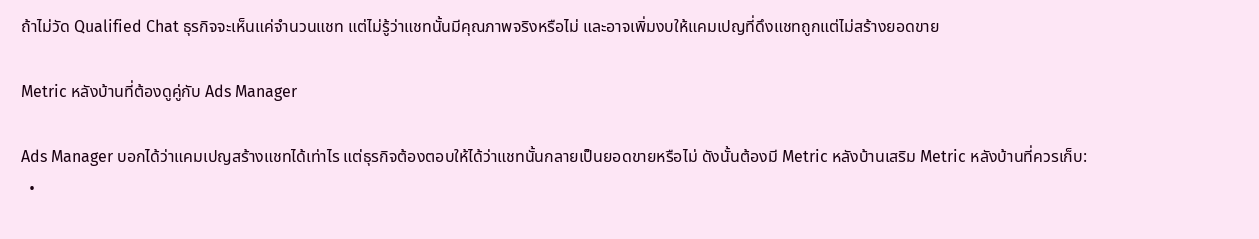ถ้าไม่วัด Qualified Chat ธุรกิจจะเห็นแค่จำนวนแชท แต่ไม่รู้ว่าแชทนั้นมีคุณภาพจริงหรือไม่ และอาจเพิ่มงบให้แคมเปญที่ดึงแชทถูกแต่ไม่สร้างยอดขาย

Metric หลังบ้านที่ต้องดูคู่กับ Ads Manager

Ads Manager บอกได้ว่าแคมเปญสร้างแชทได้เท่าไร แต่ธุรกิจต้องตอบให้ได้ว่าแชทนั้นกลายเป็นยอดขายหรือไม่ ดังนั้นต้องมี Metric หลังบ้านเสริม Metric หลังบ้านที่ควรเก็บ:
  •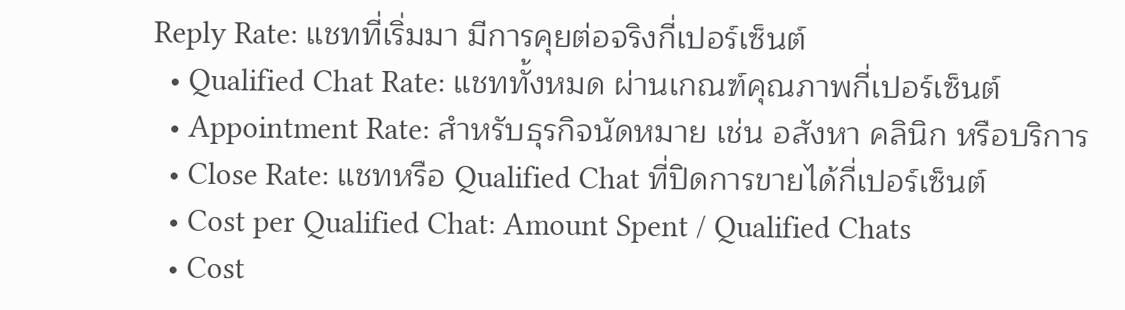Reply Rate: แชทที่เริ่มมา มีการคุยต่อจริงกี่เปอร์เซ็นต์
  • Qualified Chat Rate: แชททั้งหมด ผ่านเกณฑ์คุณภาพกี่เปอร์เซ็นต์
  • Appointment Rate: สำหรับธุรกิจนัดหมาย เช่น อสังหา คลินิก หรือบริการ
  • Close Rate: แชทหรือ Qualified Chat ที่ปิดการขายได้กี่เปอร์เซ็นต์
  • Cost per Qualified Chat: Amount Spent / Qualified Chats
  • Cost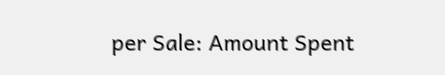per Sale: Amount Spent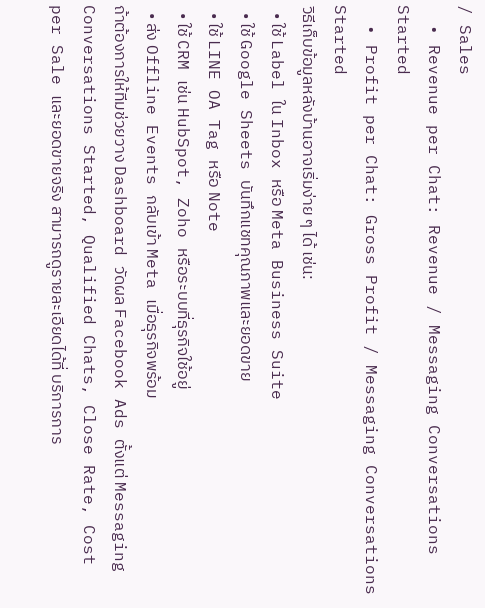/ Sales
  • Revenue per Chat: Revenue / Messaging Conversations Started
  • Profit per Chat: Gross Profit / Messaging Conversations Started
วิธีเก็บข้อมูลหลังบ้านอาจเริ่มง่าย ๆ ได้ เช่น:
  • ใช้ Label ใน Inbox หรือ Meta Business Suite
  • ใช้ Google Sheets บันทึกแชทคุณภาพและยอดขาย
  • ใช้ LINE OA Tag หรือ Note
  • ใช้ CRM เช่น HubSpot, Zoho หรือระบบที่ธุรกิจใช้อยู่
  • ส่ง Offline Events กลับเข้า Meta เมื่อธุรกิจพร้อม
ถ้าต้องการให้ทีมช่วยวาง Dashboard วัดผล Facebook Ads ตั้งแต่ Messaging Conversations Started, Qualified Chats, Close Rate, Cost per Sale และยอดขายจริง สามารถดูรายละเอียดได้ที่ บริการการ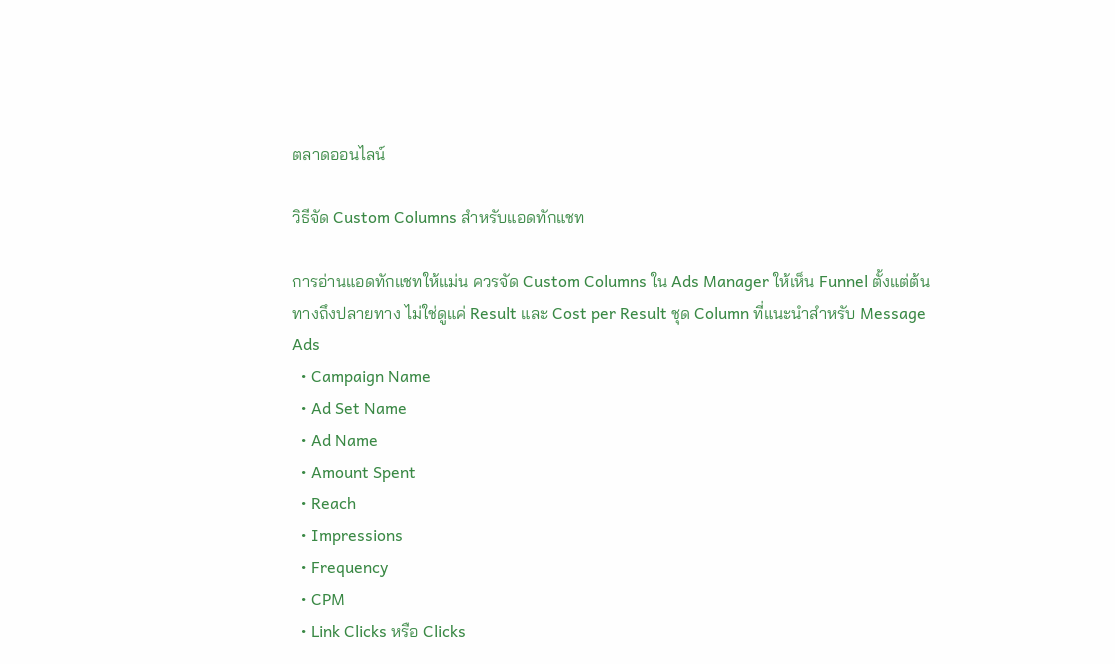ตลาดออนไลน์

วิธีจัด Custom Columns สำหรับแอดทักแชท

การอ่านแอดทักแชทให้แม่น ควรจัด Custom Columns ใน Ads Manager ให้เห็น Funnel ตั้งแต่ต้นทางถึงปลายทาง ไม่ใช่ดูแค่ Result และ Cost per Result ชุด Column ที่แนะนำสำหรับ Message Ads
  • Campaign Name
  • Ad Set Name
  • Ad Name
  • Amount Spent
  • Reach
  • Impressions
  • Frequency
  • CPM
  • Link Clicks หรือ Clicks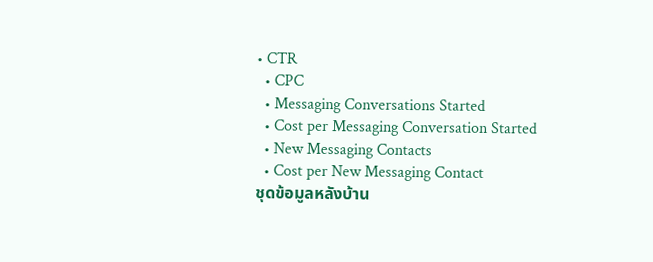• CTR
  • CPC
  • Messaging Conversations Started
  • Cost per Messaging Conversation Started
  • New Messaging Contacts
  • Cost per New Messaging Contact
ชุดข้อมูลหลังบ้าน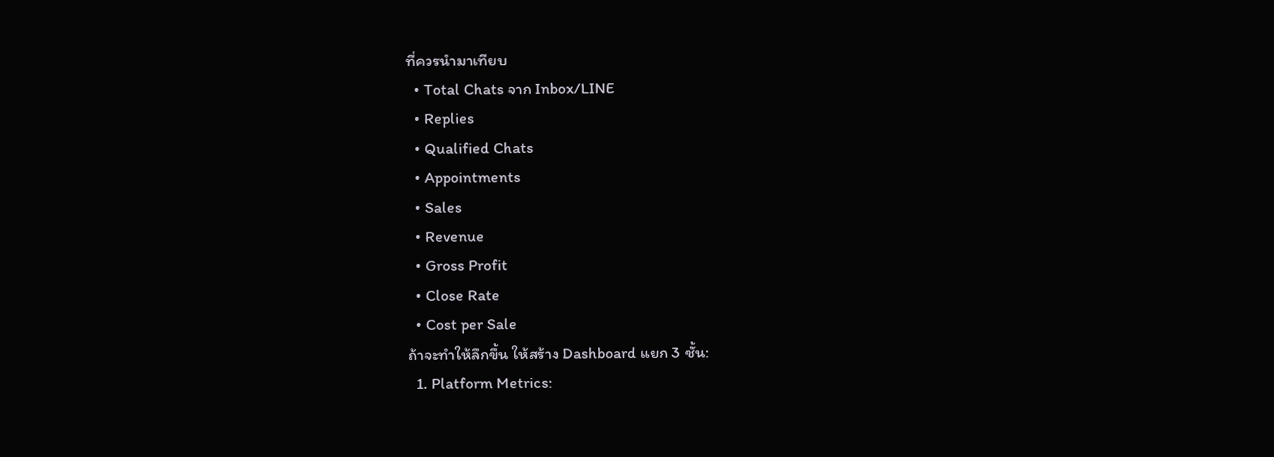ที่ควรนำมาเทียบ
  • Total Chats จาก Inbox/LINE
  • Replies
  • Qualified Chats
  • Appointments
  • Sales
  • Revenue
  • Gross Profit
  • Close Rate
  • Cost per Sale
ถ้าจะทำให้ลึกขึ้น ให้สร้าง Dashboard แยก 3 ชั้น:
  1. Platform Metrics: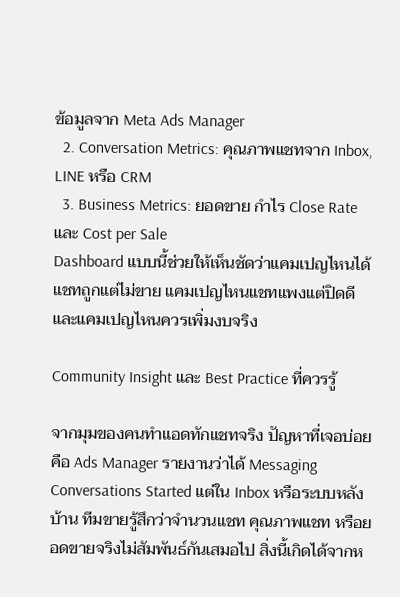ข้อมูลจาก Meta Ads Manager
  2. Conversation Metrics: คุณภาพแชทจาก Inbox, LINE หรือ CRM
  3. Business Metrics: ยอดขาย กำไร Close Rate และ Cost per Sale
Dashboard แบบนี้ช่วยให้เห็นชัดว่าแคมเปญไหนได้แชทถูกแต่ไม่ขาย แคมเปญไหนแชทแพงแต่ปิดดี และแคมเปญไหนควรเพิ่มงบจริง

Community Insight และ Best Practice ที่ควรรู้

จากมุมของคนทำแอดทักแชทจริง ปัญหาที่เจอบ่อยคือ Ads Manager รายงานว่าได้ Messaging Conversations Started แต่ใน Inbox หรือระบบหลังบ้าน ทีมขายรู้สึกว่าจำนวนแชท คุณภาพแชท หรือยอดขายจริงไม่สัมพันธ์กันเสมอไป สิ่งนี้เกิดได้จากห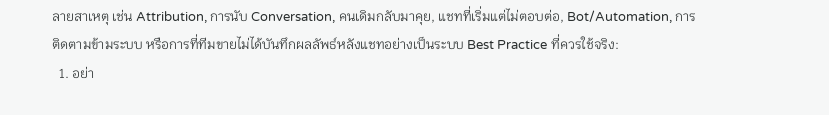ลายสาเหตุ เช่น Attribution, การนับ Conversation, คนเดิมกลับมาคุย, แชทที่เริ่มแต่ไม่ตอบต่อ, Bot/Automation, การติดตามข้ามระบบ หรือการที่ทีมขายไม่ได้บันทึกผลลัพธ์หลังแชทอย่างเป็นระบบ Best Practice ที่ควรใช้จริง:
  1. อย่า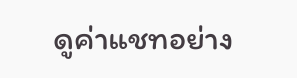ดูค่าแชทอย่าง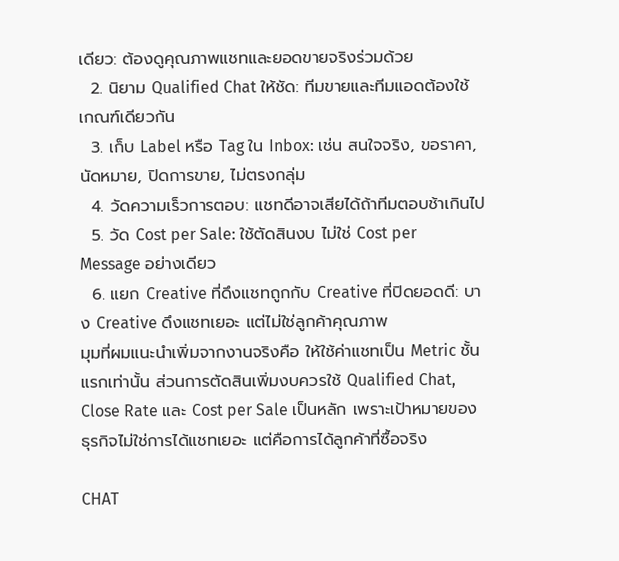เดียว: ต้องดูคุณภาพแชทและยอดขายจริงร่วมด้วย
  2. นิยาม Qualified Chat ให้ชัด: ทีมขายและทีมแอดต้องใช้เกณฑ์เดียวกัน
  3. เก็บ Label หรือ Tag ใน Inbox: เช่น สนใจจริง, ขอราคา, นัดหมาย, ปิดการขาย, ไม่ตรงกลุ่ม
  4. วัดความเร็วการตอบ: แชทดีอาจเสียได้ถ้าทีมตอบช้าเกินไป
  5. วัด Cost per Sale: ใช้ตัดสินงบ ไม่ใช่ Cost per Message อย่างเดียว
  6. แยก Creative ที่ดึงแชทถูกกับ Creative ที่ปิดยอดดี: บาง Creative ดึงแชทเยอะ แต่ไม่ใช่ลูกค้าคุณภาพ
มุมที่ผมแนะนำเพิ่มจากงานจริงคือ ให้ใช้ค่าแชทเป็น Metric ชั้นแรกเท่านั้น ส่วนการตัดสินเพิ่มงบควรใช้ Qualified Chat, Close Rate และ Cost per Sale เป็นหลัก เพราะเป้าหมายของธุรกิจไม่ใช่การได้แชทเยอะ แต่คือการได้ลูกค้าที่ซื้อจริง

CHAT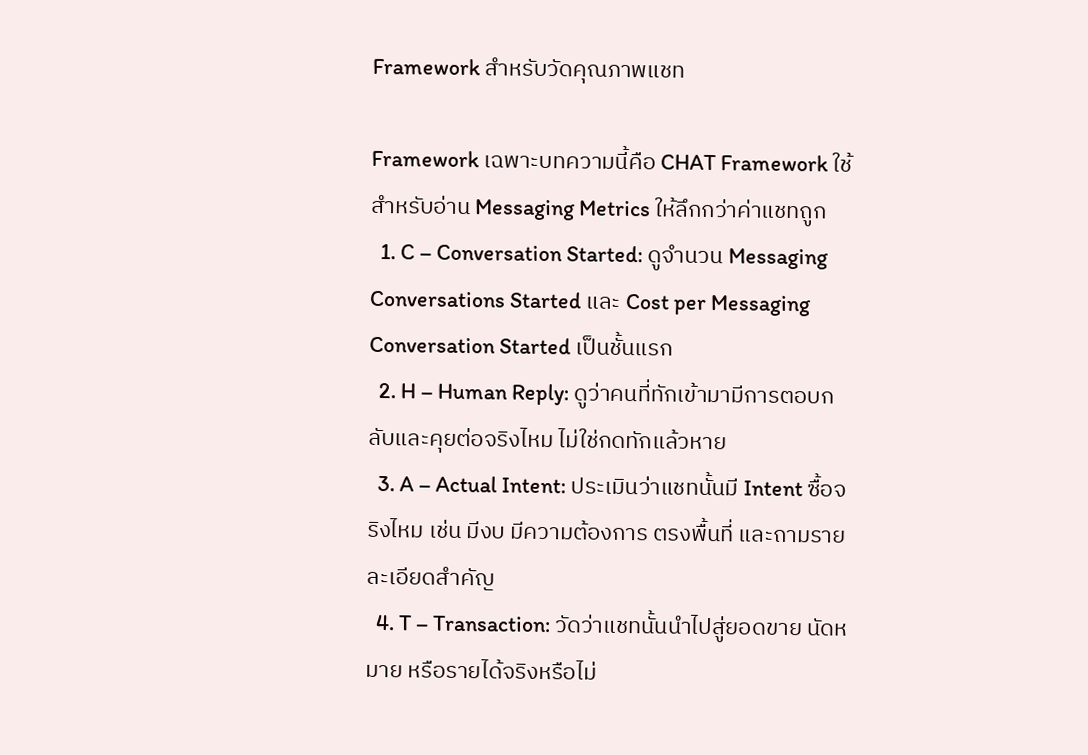Framework สำหรับวัดคุณภาพแชท

Framework เฉพาะบทความนี้คือ CHAT Framework ใช้สำหรับอ่าน Messaging Metrics ให้ลึกกว่าค่าแชทถูก
  1. C – Conversation Started: ดูจำนวน Messaging Conversations Started และ Cost per Messaging Conversation Started เป็นชั้นแรก
  2. H – Human Reply: ดูว่าคนที่ทักเข้ามามีการตอบกลับและคุยต่อจริงไหม ไม่ใช่กดทักแล้วหาย
  3. A – Actual Intent: ประเมินว่าแชทนั้นมี Intent ซื้อจริงไหม เช่น มีงบ มีความต้องการ ตรงพื้นที่ และถามรายละเอียดสำคัญ
  4. T – Transaction: วัดว่าแชทนั้นนำไปสู่ยอดขาย นัดหมาย หรือรายได้จริงหรือไม่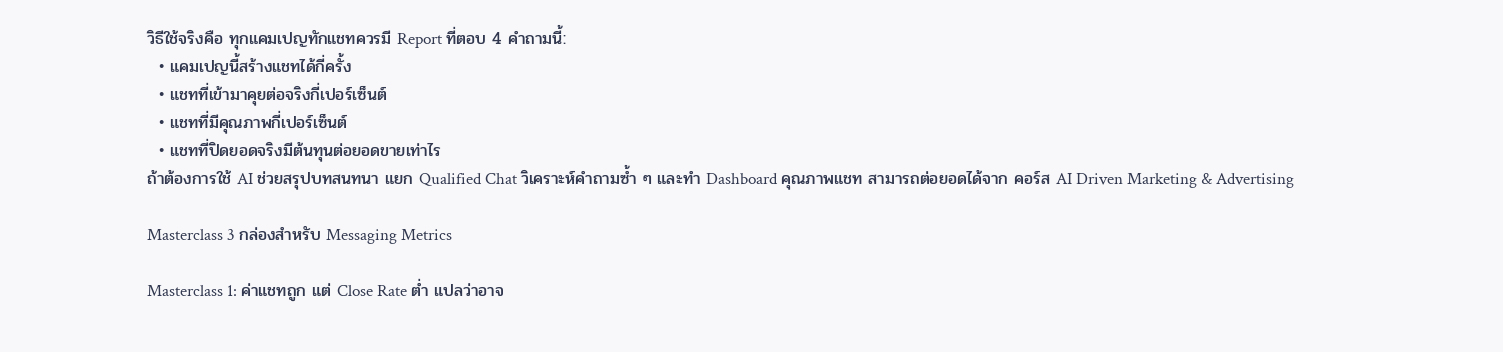วิธีใช้จริงคือ ทุกแคมเปญทักแชทควรมี Report ที่ตอบ 4 คำถามนี้:
  • แคมเปญนี้สร้างแชทได้กี่ครั้ง
  • แชทที่เข้ามาคุยต่อจริงกี่เปอร์เซ็นต์
  • แชทที่มีคุณภาพกี่เปอร์เซ็นต์
  • แชทที่ปิดยอดจริงมีต้นทุนต่อยอดขายเท่าไร
ถ้าต้องการใช้ AI ช่วยสรุปบทสนทนา แยก Qualified Chat วิเคราะห์คำถามซ้ำ ๆ และทำ Dashboard คุณภาพแชท สามารถต่อยอดได้จาก คอร์ส AI Driven Marketing & Advertising

Masterclass 3 กล่องสำหรับ Messaging Metrics

Masterclass 1: ค่าแชทถูก แต่ Close Rate ต่ำ แปลว่าอาจ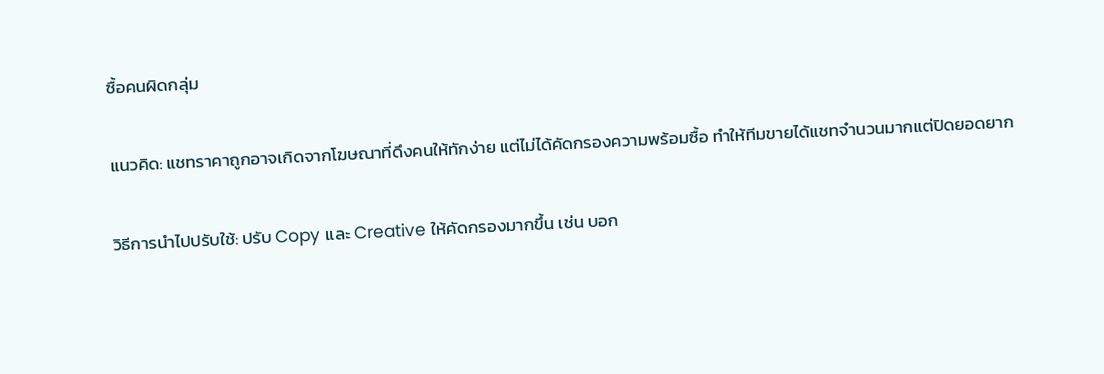ซื้อคนผิดกลุ่ม

แนวคิด: แชทราคาถูกอาจเกิดจากโฆษณาที่ดึงคนให้ทักง่าย แต่ไม่ได้คัดกรองความพร้อมซื้อ ทำให้ทีมขายได้แชทจำนวนมากแต่ปิดยอดยาก

วิธีการนำไปปรับใช้: ปรับ Copy และ Creative ให้คัดกรองมากขึ้น เช่น บอก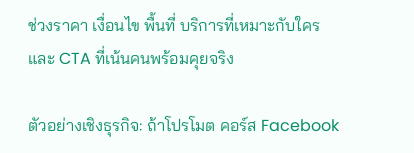ช่วงราคา เงื่อนไข พื้นที่ บริการที่เหมาะกับใคร และ CTA ที่เน้นคนพร้อมคุยจริง

ตัวอย่างเชิงธุรกิจ: ถ้าโปรโมต คอร์ส Facebook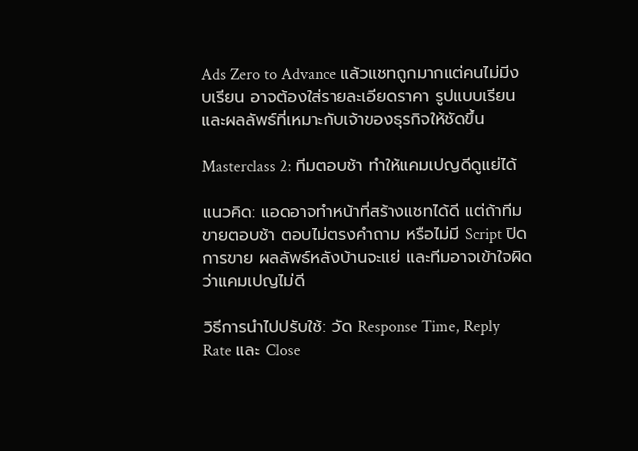Ads Zero to Advance แล้วแชทถูกมากแต่คนไม่มีงบเรียน อาจต้องใส่รายละเอียดราคา รูปแบบเรียน และผลลัพธ์ที่เหมาะกับเจ้าของธุรกิจให้ชัดขึ้น

Masterclass 2: ทีมตอบช้า ทำให้แคมเปญดีดูแย่ได้

แนวคิด: แอดอาจทำหน้าที่สร้างแชทได้ดี แต่ถ้าทีมขายตอบช้า ตอบไม่ตรงคำถาม หรือไม่มี Script ปิดการขาย ผลลัพธ์หลังบ้านจะแย่ และทีมอาจเข้าใจผิดว่าแคมเปญไม่ดี

วิธีการนำไปปรับใช้: วัด Response Time, Reply Rate และ Close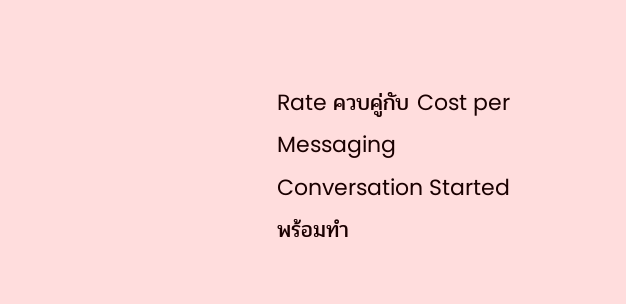Rate ควบคู่กับ Cost per Messaging Conversation Started พร้อมทำ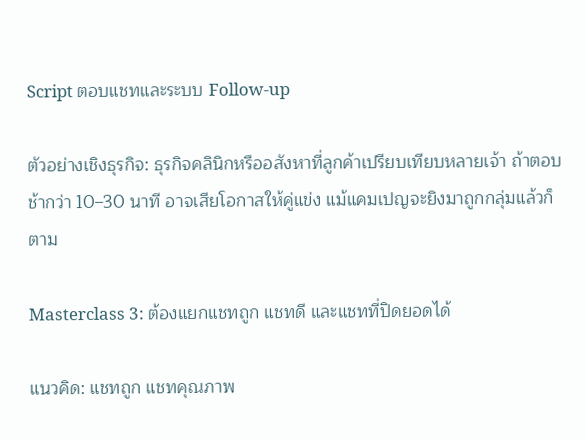Script ตอบแชทและระบบ Follow-up

ตัวอย่างเชิงธุรกิจ: ธุรกิจคลินิกหรืออสังหาที่ลูกค้าเปรียบเทียบหลายเจ้า ถ้าตอบช้ากว่า 10–30 นาที อาจเสียโอกาสให้คู่แข่ง แม้แคมเปญจะยิงมาถูกกลุ่มแล้วก็ตาม

Masterclass 3: ต้องแยกแชทถูก แชทดี และแชทที่ปิดยอดได้

แนวคิด: แชทถูก แชทคุณภาพ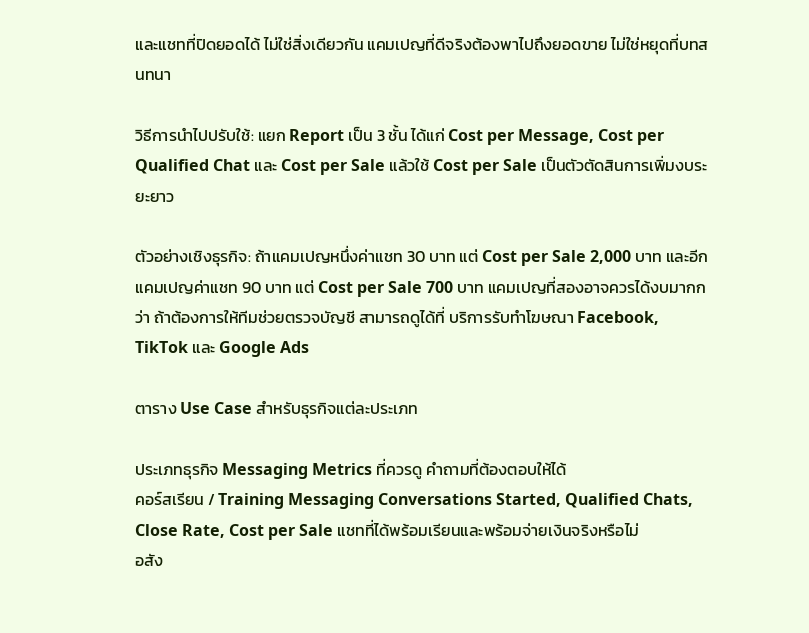และแชทที่ปิดยอดได้ ไม่ใช่สิ่งเดียวกัน แคมเปญที่ดีจริงต้องพาไปถึงยอดขาย ไม่ใช่หยุดที่บทสนทนา

วิธีการนำไปปรับใช้: แยก Report เป็น 3 ชั้น ได้แก่ Cost per Message, Cost per Qualified Chat และ Cost per Sale แล้วใช้ Cost per Sale เป็นตัวตัดสินการเพิ่มงบระยะยาว

ตัวอย่างเชิงธุรกิจ: ถ้าแคมเปญหนึ่งค่าแชท 30 บาท แต่ Cost per Sale 2,000 บาท และอีกแคมเปญค่าแชท 90 บาท แต่ Cost per Sale 700 บาท แคมเปญที่สองอาจควรได้งบมากกว่า ถ้าต้องการให้ทีมช่วยตรวจบัญชี สามารถดูได้ที่ บริการรับทำโฆษณา Facebook, TikTok และ Google Ads

ตาราง Use Case สำหรับธุรกิจแต่ละประเภท

ประเภทธุรกิจ Messaging Metrics ที่ควรดู คำถามที่ต้องตอบให้ได้
คอร์สเรียน / Training Messaging Conversations Started, Qualified Chats, Close Rate, Cost per Sale แชทที่ได้พร้อมเรียนและพร้อมจ่ายเงินจริงหรือไม่
อสัง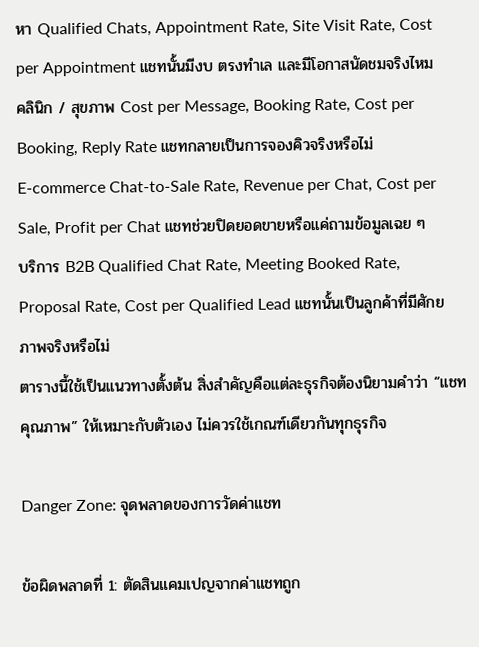หา Qualified Chats, Appointment Rate, Site Visit Rate, Cost per Appointment แชทนั้นมีงบ ตรงทำเล และมีโอกาสนัดชมจริงไหม
คลินิก / สุขภาพ Cost per Message, Booking Rate, Cost per Booking, Reply Rate แชทกลายเป็นการจองคิวจริงหรือไม่
E-commerce Chat-to-Sale Rate, Revenue per Chat, Cost per Sale, Profit per Chat แชทช่วยปิดยอดขายหรือแค่ถามข้อมูลเฉย ๆ
บริการ B2B Qualified Chat Rate, Meeting Booked Rate, Proposal Rate, Cost per Qualified Lead แชทนั้นเป็นลูกค้าที่มีศักยภาพจริงหรือไม่
ตารางนี้ใช้เป็นแนวทางตั้งต้น สิ่งสำคัญคือแต่ละธุรกิจต้องนิยามคำว่า “แชทคุณภาพ” ให้เหมาะกับตัวเอง ไม่ควรใช้เกณฑ์เดียวกันทุกธุรกิจ

Danger Zone: จุดพลาดของการวัดค่าแชท

ข้อผิดพลาดที่ 1: ตัดสินแคมเปญจากค่าแชทถูก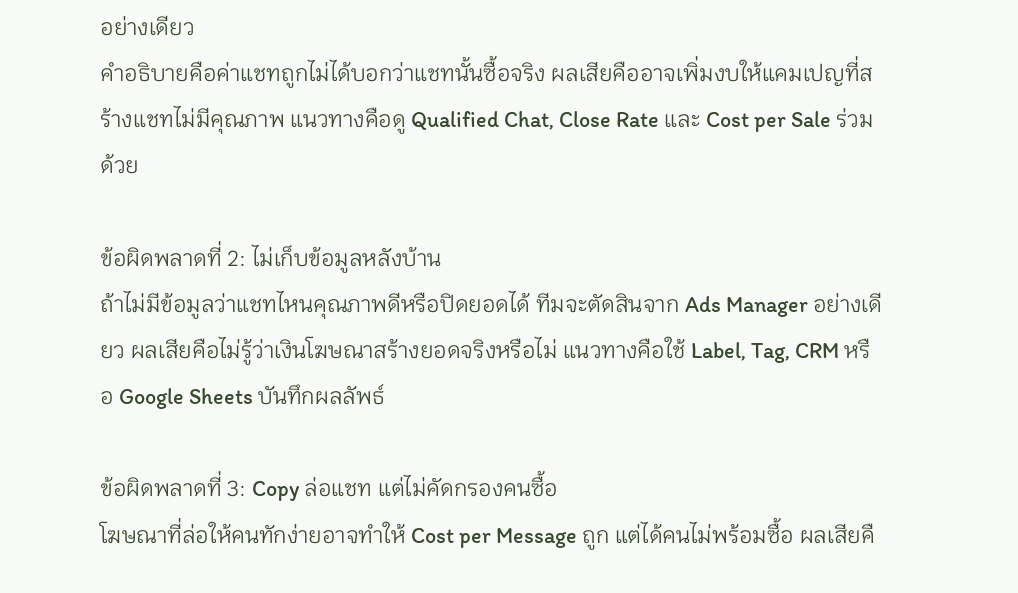อย่างเดียว
คำอธิบายคือค่าแชทถูกไม่ได้บอกว่าแชทนั้นซื้อจริง ผลเสียคืออาจเพิ่มงบให้แคมเปญที่สร้างแชทไม่มีคุณภาพ แนวทางคือดู Qualified Chat, Close Rate และ Cost per Sale ร่วมด้วย

ข้อผิดพลาดที่ 2: ไม่เก็บข้อมูลหลังบ้าน
ถ้าไม่มีข้อมูลว่าแชทไหนคุณภาพดีหรือปิดยอดได้ ทีมจะตัดสินจาก Ads Manager อย่างเดียว ผลเสียคือไม่รู้ว่าเงินโฆษณาสร้างยอดจริงหรือไม่ แนวทางคือใช้ Label, Tag, CRM หรือ Google Sheets บันทึกผลลัพธ์

ข้อผิดพลาดที่ 3: Copy ล่อแชท แต่ไม่คัดกรองคนซื้อ
โฆษณาที่ล่อให้คนทักง่ายอาจทำให้ Cost per Message ถูก แต่ได้คนไม่พร้อมซื้อ ผลเสียคื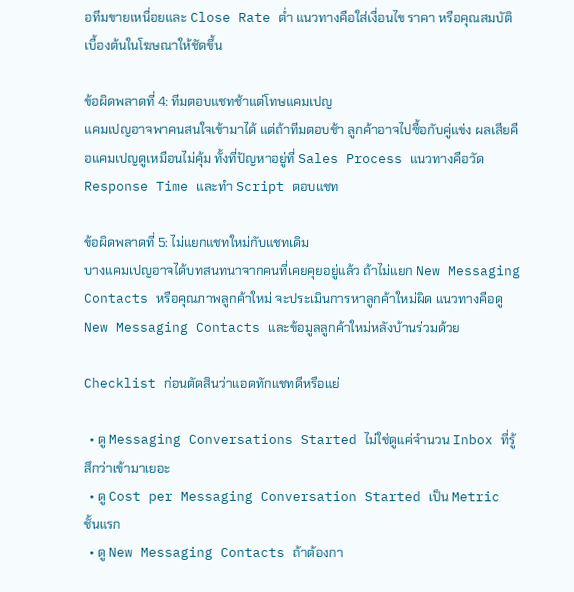อทีมขายเหนื่อยและ Close Rate ต่ำ แนวทางคือใส่เงื่อนไข ราคา หรือคุณสมบัติเบื้องต้นในโฆษณาให้ชัดขึ้น

ข้อผิดพลาดที่ 4: ทีมตอบแชทช้าแต่โทษแคมเปญ
แคมเปญอาจพาคนสนใจเข้ามาได้ แต่ถ้าทีมตอบช้า ลูกค้าอาจไปซื้อกับคู่แข่ง ผลเสียคือแคมเปญดูเหมือนไม่คุ้ม ทั้งที่ปัญหาอยู่ที่ Sales Process แนวทางคือวัด Response Time และทำ Script ตอบแชท

ข้อผิดพลาดที่ 5: ไม่แยกแชทใหม่กับแชทเดิม
บางแคมเปญอาจได้บทสนทนาจากคนที่เคยคุยอยู่แล้ว ถ้าไม่แยก New Messaging Contacts หรือคุณภาพลูกค้าใหม่ จะประเมินการหาลูกค้าใหม่ผิด แนวทางคือดู New Messaging Contacts และข้อมูลลูกค้าใหม่หลังบ้านร่วมด้วย

Checklist ก่อนตัดสินว่าแอดทักแชทดีหรือแย่

  • ดู Messaging Conversations Started ไม่ใช่ดูแค่จำนวน Inbox ที่รู้สึกว่าเข้ามาเยอะ
  • ดู Cost per Messaging Conversation Started เป็น Metric ชั้นแรก
  • ดู New Messaging Contacts ถ้าต้องกา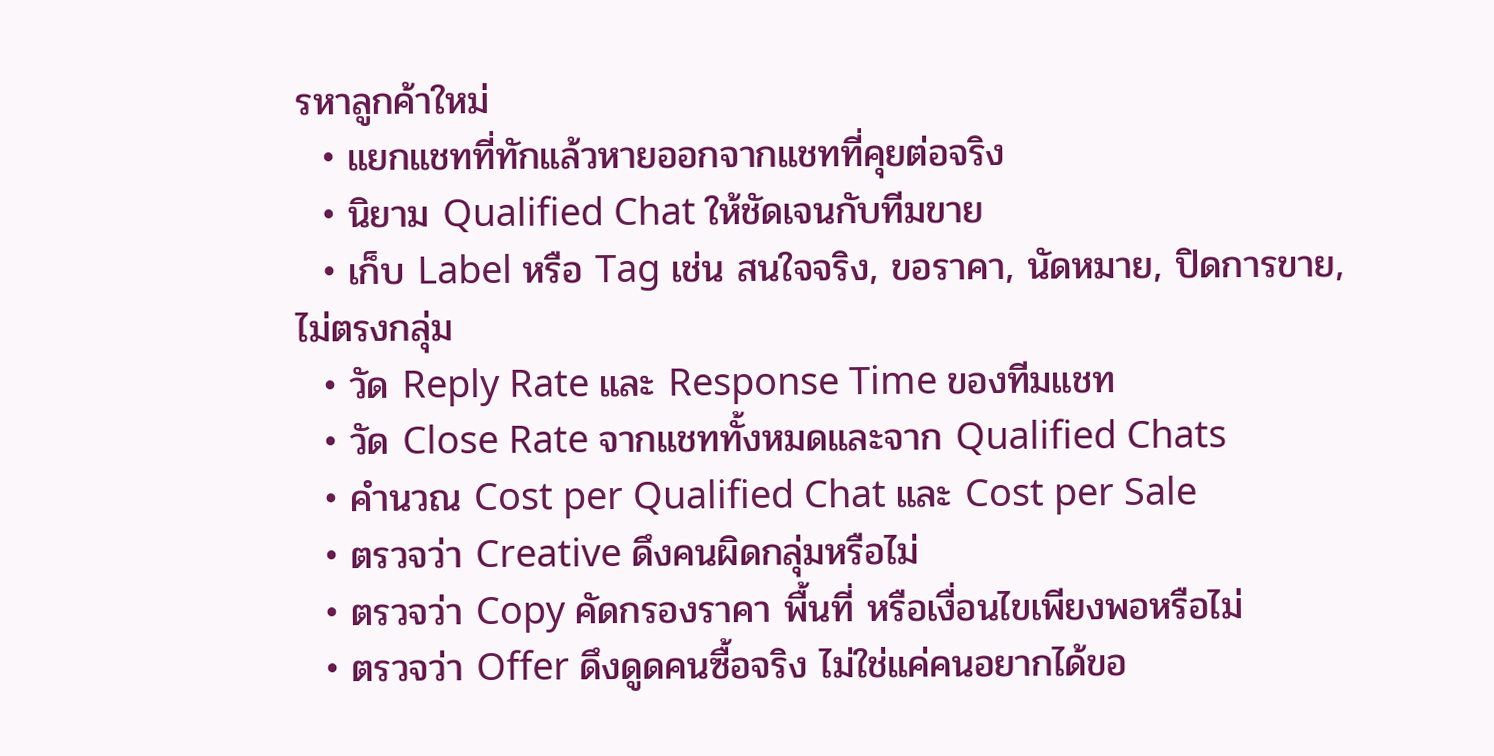รหาลูกค้าใหม่
  • แยกแชทที่ทักแล้วหายออกจากแชทที่คุยต่อจริง
  • นิยาม Qualified Chat ให้ชัดเจนกับทีมขาย
  • เก็บ Label หรือ Tag เช่น สนใจจริง, ขอราคา, นัดหมาย, ปิดการขาย, ไม่ตรงกลุ่ม
  • วัด Reply Rate และ Response Time ของทีมแชท
  • วัด Close Rate จากแชททั้งหมดและจาก Qualified Chats
  • คำนวณ Cost per Qualified Chat และ Cost per Sale
  • ตรวจว่า Creative ดึงคนผิดกลุ่มหรือไม่
  • ตรวจว่า Copy คัดกรองราคา พื้นที่ หรือเงื่อนไขเพียงพอหรือไม่
  • ตรวจว่า Offer ดึงดูดคนซื้อจริง ไม่ใช่แค่คนอยากได้ขอ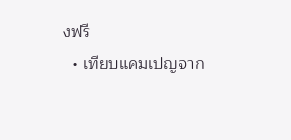งฟรี
  • เทียบแคมเปญจาก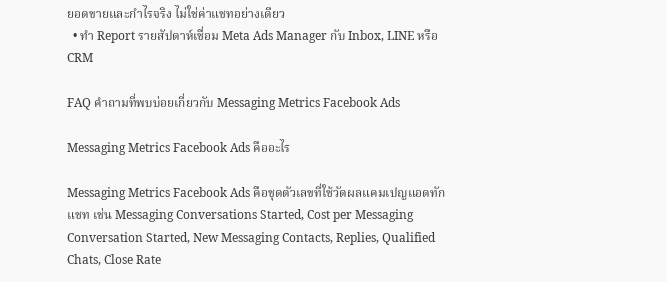ยอดขายและกำไรจริง ไม่ใช่ค่าแชทอย่างเดียว
  • ทำ Report รายสัปดาห์เชื่อม Meta Ads Manager กับ Inbox, LINE หรือ CRM

FAQ คำถามที่พบบ่อยเกี่ยวกับ Messaging Metrics Facebook Ads

Messaging Metrics Facebook Ads คืออะไร

Messaging Metrics Facebook Ads คือชุดตัวเลขที่ใช้วัดผลแคมเปญแอดทักแชท เช่น Messaging Conversations Started, Cost per Messaging Conversation Started, New Messaging Contacts, Replies, Qualified Chats, Close Rate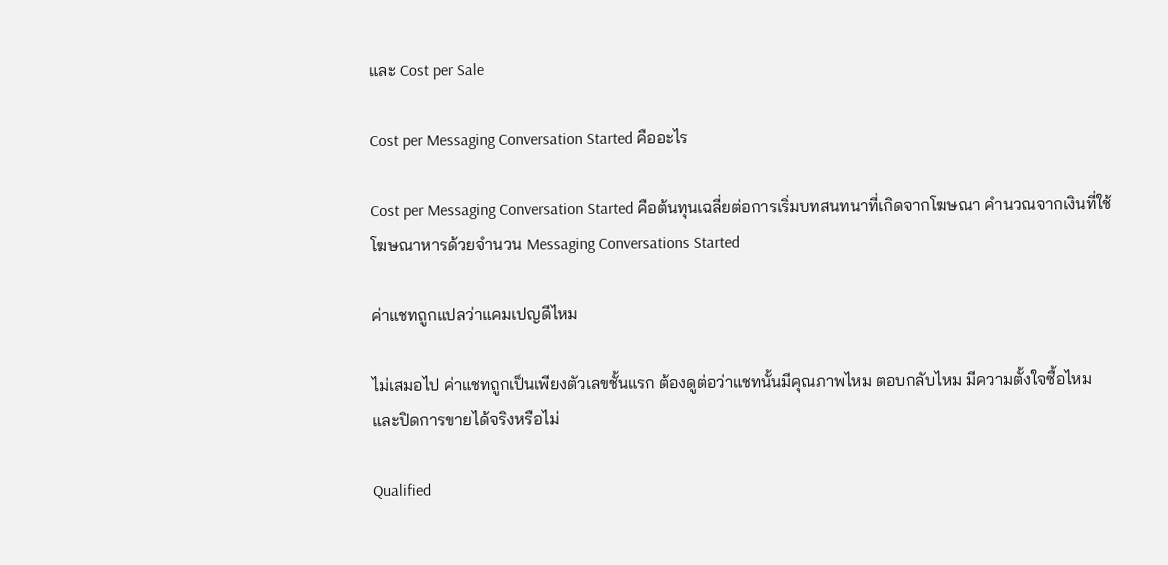และ Cost per Sale

Cost per Messaging Conversation Started คืออะไร

Cost per Messaging Conversation Started คือต้นทุนเฉลี่ยต่อการเริ่มบทสนทนาที่เกิดจากโฆษณา คำนวณจากเงินที่ใช้โฆษณาหารด้วยจำนวน Messaging Conversations Started

ค่าแชทถูกแปลว่าแคมเปญดีไหม

ไม่เสมอไป ค่าแชทถูกเป็นเพียงตัวเลขชั้นแรก ต้องดูต่อว่าแชทนั้นมีคุณภาพไหม ตอบกลับไหม มีความตั้งใจซื้อไหม และปิดการขายได้จริงหรือไม่

Qualified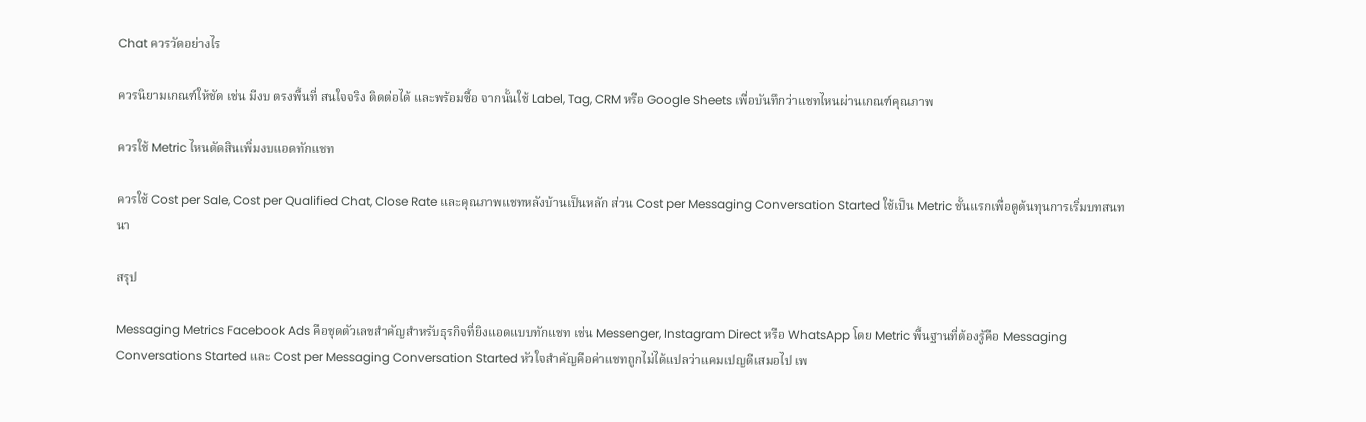Chat ควรวัดอย่างไร

ควรนิยามเกณฑ์ให้ชัด เช่น มีงบ ตรงพื้นที่ สนใจจริง ติดต่อได้ และพร้อมซื้อ จากนั้นใช้ Label, Tag, CRM หรือ Google Sheets เพื่อบันทึกว่าแชทไหนผ่านเกณฑ์คุณภาพ

ควรใช้ Metric ไหนตัดสินเพิ่มงบแอดทักแชท

ควรใช้ Cost per Sale, Cost per Qualified Chat, Close Rate และคุณภาพแชทหลังบ้านเป็นหลัก ส่วน Cost per Messaging Conversation Started ใช้เป็น Metric ชั้นแรกเพื่อดูต้นทุนการเริ่มบทสนทนา

สรุป

Messaging Metrics Facebook Ads คือชุดตัวเลขสำคัญสำหรับธุรกิจที่ยิงแอดแบบทักแชท เช่น Messenger, Instagram Direct หรือ WhatsApp โดย Metric พื้นฐานที่ต้องรู้คือ Messaging Conversations Started และ Cost per Messaging Conversation Started หัวใจสำคัญคือค่าแชทถูกไม่ได้แปลว่าแคมเปญดีเสมอไป เพ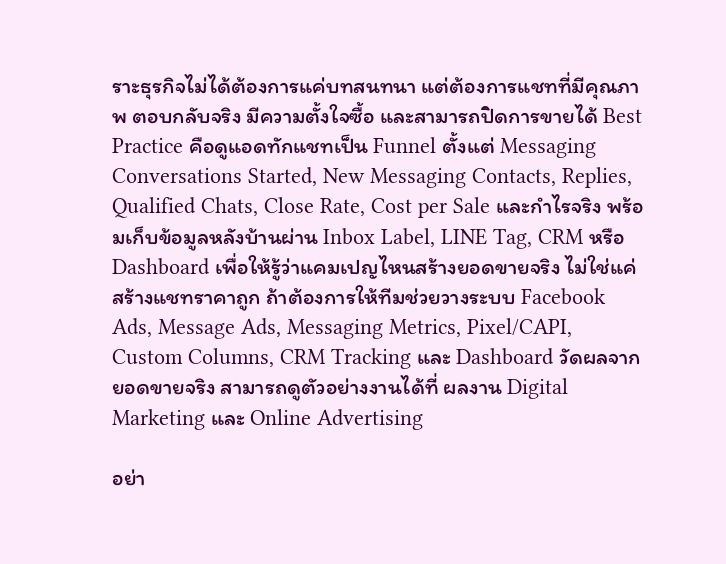ราะธุรกิจไม่ได้ต้องการแค่บทสนทนา แต่ต้องการแชทที่มีคุณภาพ ตอบกลับจริง มีความตั้งใจซื้อ และสามารถปิดการขายได้ Best Practice คือดูแอดทักแชทเป็น Funnel ตั้งแต่ Messaging Conversations Started, New Messaging Contacts, Replies, Qualified Chats, Close Rate, Cost per Sale และกำไรจริง พร้อมเก็บข้อมูลหลังบ้านผ่าน Inbox Label, LINE Tag, CRM หรือ Dashboard เพื่อให้รู้ว่าแคมเปญไหนสร้างยอดขายจริง ไม่ใช่แค่สร้างแชทราคาถูก ถ้าต้องการให้ทีมช่วยวางระบบ Facebook Ads, Message Ads, Messaging Metrics, Pixel/CAPI, Custom Columns, CRM Tracking และ Dashboard วัดผลจากยอดขายจริง สามารถดูตัวอย่างงานได้ที่ ผลงาน Digital Marketing และ Online Advertising

อย่า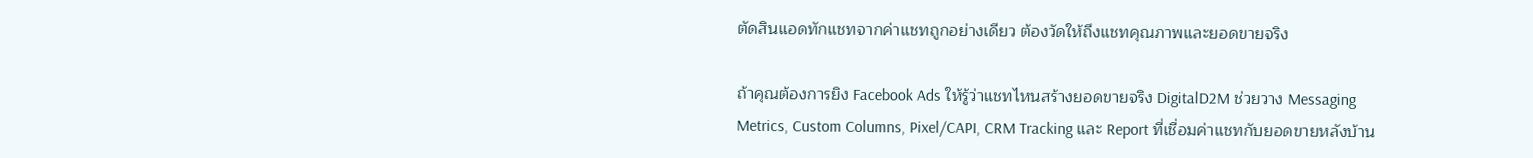ตัดสินแอดทักแชทจากค่าแชทถูกอย่างเดียว ต้องวัดให้ถึงแชทคุณภาพและยอดขายจริง

ถ้าคุณต้องการยิง Facebook Ads ให้รู้ว่าแชทไหนสร้างยอดขายจริง DigitalD2M ช่วยวาง Messaging Metrics, Custom Columns, Pixel/CAPI, CRM Tracking และ Report ที่เชื่อมค่าแชทกับยอดขายหลังบ้าน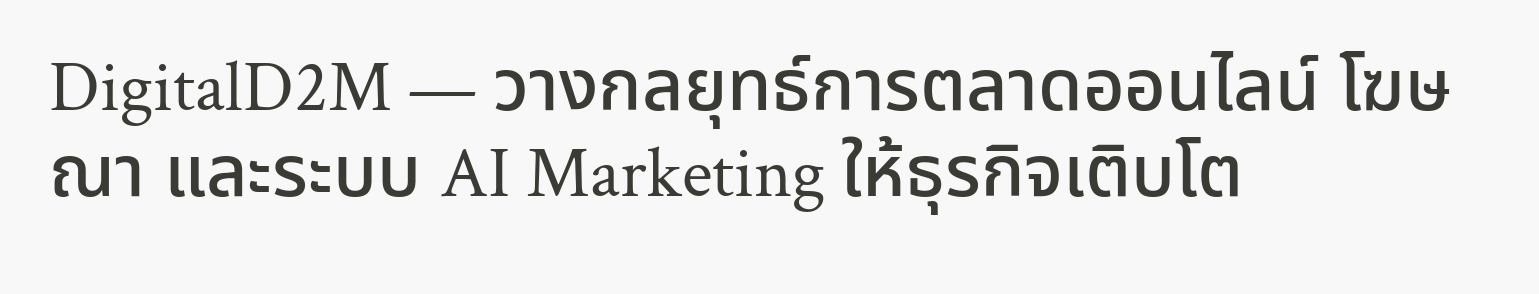DigitalD2M — วางกลยุทธ์การตลาดออนไลน์ โฆษณา และระบบ AI Marketing ให้ธุรกิจเติบโต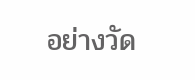อย่างวัด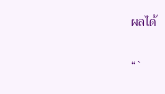ผลได้

“`